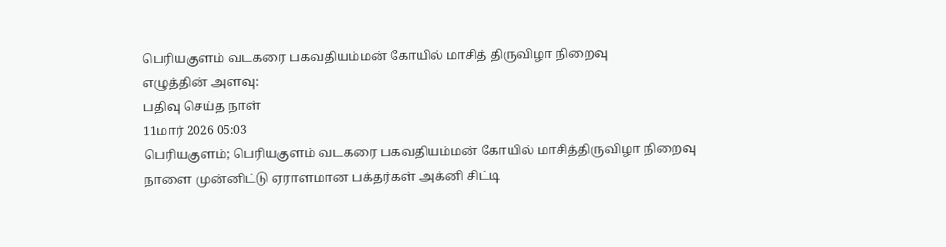பெரியகுளம் வடகரை பகவதியம்மன் கோயில் மாசித் திருவிழா நிறைவு
எழுத்தின் அளவு:
பதிவு செய்த நாள்
11மார் 2026 05:03
பெரியகுளம்; பெரியகுளம் வடகரை பகவதியம்மன் கோயில் மாசித்திருவிழா நிறைவு நாளை முன்னிட்டு ஏராளமான பக்தர்கள் அக்னி சிட்டி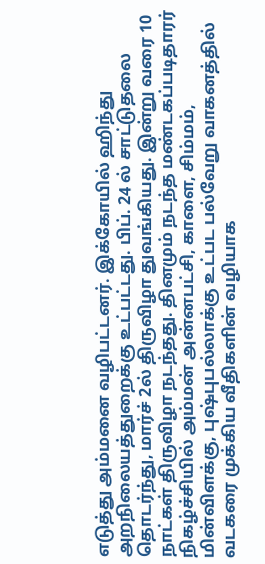எடுத்து அம்மனை வழிபட்டனர். இக்கோயில் ஹிந்து அறநிலையத்துறைக்கு உட்பட்டது. பிப். 24 ல் சாட்டுதலை தொடர்ந்து, மார்ச் 2ல் திருவிழா துவங்கியது. இன்று வரை 10 நாட்கள் திருவிழா நடந்தது. தினமும் நடந்த மண்டகப்படிதாரர் நிகழ்ச்சியில் அம்மன் அன்னபட்சி, காளை, சிம்மம், மின்விளக்கு, புஷ்புபல்லாக்கு உட்பட பல்வேறு வாகனத்தில் வடகரை முக்கிய வீதிகளின் வழியாக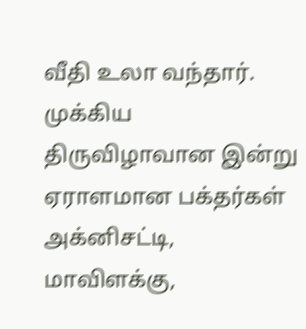வீதி உலா வந்தார். முக்கிய திருவிழாவான இன்று ஏராளமான பக்தர்கள் அக்னிசட்டி, மாவிளக்கு,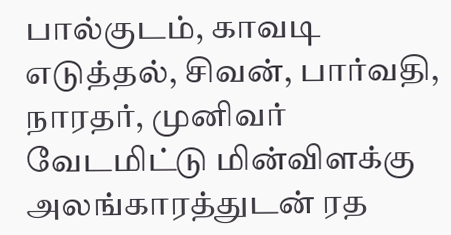பால்குடம், காவடி எடுத்தல், சிவன், பார்வதி, நாரதர், முனிவர் வேடமிட்டு மின்விளக்கு அலங்காரத்துடன் ரத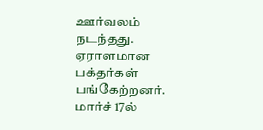ஊர்வலம் நடந்தது. ஏராளமான பக்தர்கள் பங்கேற்றனர். மார்ச் 17ல்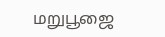மறுபூஜை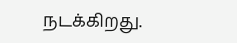நடக்கிறது.